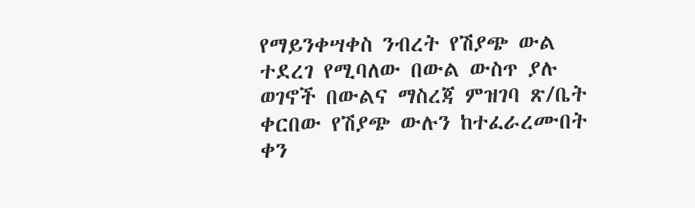የማይንቀሣቀስ ንብረት የሽያጭ ውል ተደረገ የሚባለው በውል ውስጥ ያሉ ወገኖች በውልና ማስረጃ ምዝገባ ጽ/ቤት ቀርበው የሽያጭ ውሉን ከተፈራረሙበት ቀን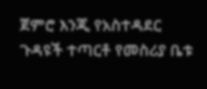ጀምሮ እንጂ የአስተዳደር ጉዳዩች ተጣርቶ የመስሪያ ቤቱ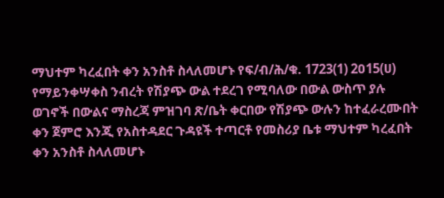ማህተም ካረፈበት ቀን አንስቶ ስላለመሆኑ የፍ/ብ/ሕ/ቁ. 1723(1) 2ዐ15(ሀ)
የማይንቀሣቀስ ንብረት የሽያጭ ውል ተደረገ የሚባለው በውል ውስጥ ያሉ ወገኖች በውልና ማስረጃ ምዝገባ ጽ/ቤት ቀርበው የሽያጭ ውሉን ከተፈራረሙበት ቀን ጀምሮ እንጂ የአስተዳደር ጉዳዩች ተጣርቶ የመስሪያ ቤቱ ማህተም ካረፈበት ቀን አንስቶ ስላለመሆኑ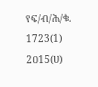የፍ/ብ/ሕ/ቁ. 1723(1) 2ዐ15(ሀ)